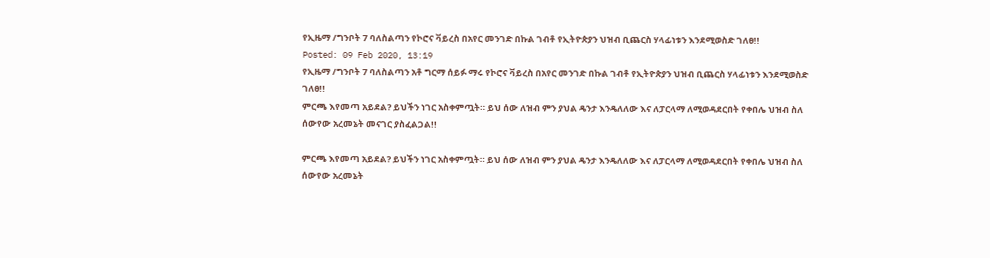የኢዜማ /ግንቦት 7 ባለስልጣን የኮሮና ቫይረስ በአየር መንገድ በኩል ገብቶ የኢትዮጵያን ህዝብ ቢጨርስ ሃላፊነቱን እንደሚወስድ ገለፀ!!
Posted: 09 Feb 2020, 13:19
የኢዜማ /ግንቦት 7 ባለስልጣን አቶ ግርማ ሰይፉ ማሩ የኮሮና ቫይረስ በአየር መንገድ በኩል ገብቶ የኢትዮጵያን ህዝብ ቢጨርስ ሃላፊነቱን እንደሚወስድ ገለፀ!!
ምርጫ እየመጣ አይደል? ይህችን ነገር አስቀምጧት። ይህ ሰው ለዝብ ምን ያህል ዴንታ እንዴለለው እና ለፓርላማ ለሚወዳደርበት የቀበሌ ህዝብ ስለ ሰውየው አረመኔት መናገር ያስፈልጋል!!

ምርጫ እየመጣ አይደል? ይህችን ነገር አስቀምጧት። ይህ ሰው ለዝብ ምን ያህል ዴንታ እንዴለለው እና ለፓርላማ ለሚወዳደርበት የቀበሌ ህዝብ ስለ ሰውየው አረመኔት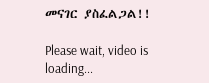መናገር ያስፈልጋል!!

Please wait, video is loading...